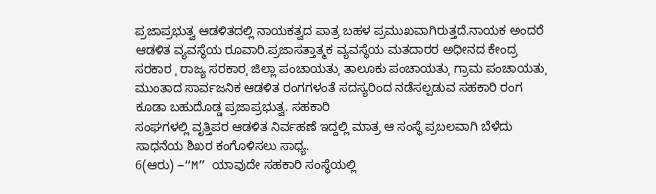ಪ್ರಜಾಪ್ರಭುತ್ವ ಆಡಳಿತದಲ್ಲಿ ನಾಯಕತ್ವದ ಪಾತ್ರ ಬಹಳ ಪ್ರಮುಖವಾಗಿರುತ್ತದೆ.ನಾಯಕ ಅಂದರೆ ಆಡಳಿತ ವ್ಯವಸ್ಥೆಯ ರೂವಾರಿ.ಪ್ರಜಾಸತ್ತಾತ್ಮಕ ವ್ಯವಸ್ಥೆಯ ಮತದಾರರ ಅಧೀನದ ಕೇಂದ್ರ ಸರಕಾರ ˌ ರಾಜ್ಯ ಸರಕಾರˌ ಜಿಲ್ಲಾ ಪಂಚಾಯತುˌ ತಾಲೂಕು ಪಂಚಾಯತುˌ ಗ್ರಾಮ ಪಂಚಾಯತುˌ ಮುಂತಾದ ಸಾರ್ವಜನಿಕ ಆಡಳಿತ ರಂಗಗಳಂತೆ ಸದಸ್ಯರಿಂದ ನಡೆಸಲ್ಪಡುವ ಸಹಕಾರಿ ರಂಗ ಕೂಡಾ ಬಹುದೊಡ್ಡ ಪ್ರಜಾಪ್ರಭುತ್ವ. ಸಹಕಾರಿ
ಸಂಘಗಳಲ್ಲಿ ವೃತ್ತಿಪರ ಆಡಳಿತ ನಿರ್ವಹಣೆ ಇದ್ದಲ್ಲಿ ಮಾತ್ರ ಆ ಸಂಸ್ಥೆ ಪ್ರಬಲವಾಗಿ ಬೆಳೆದು ಸಾಧನೆಯ ಶಿಖರ ಕಂಗೊಳಿಸಲು ಸಾಧ್ಯ.
6(ಆರು) –“M” ಯಾವುದೇ ಸಹಕಾರಿ ಸಂಸ್ಥೆಯಲ್ಲಿ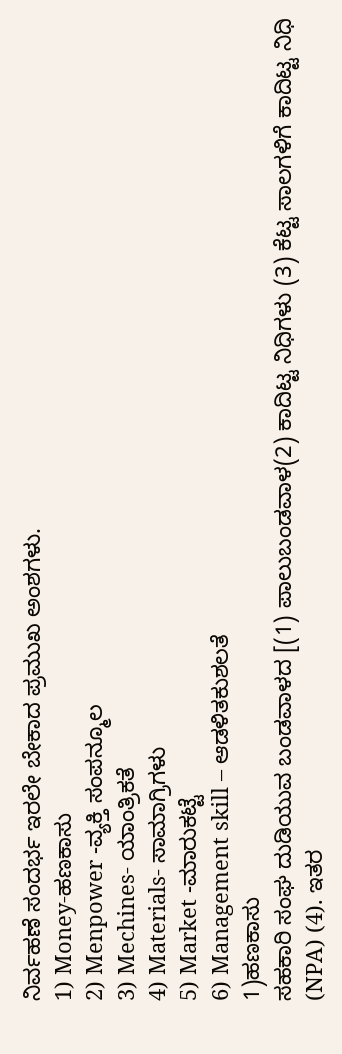ನಿರ್ವಹಣೆ ಸಂದರ್ಭ ಇರಲೇ ಬೇಕಾದ ಪ್ರಮುಖ ಅಂಶಗಳು.
1) Money-ಹಣಕಾಸು
2) Menpower -ವ್ಯಕ್ತಿ ಸಂಪನ್ಮೂಲ
3) Mechines- ಯಾಂತ್ರಿಕತೆ
4) Materials- ಸಾಮಾಗ್ರಿಗಳು
5) Market -ಮಾರುಕಟ್ಟೆ
6) Management skill – ಆಡಳಿತಕುಶಲತೆ
1)ಹಣಕಾಸು
ಸಹಕಾರಿ ಸಂಘ ದುಡಿಯುವ ಬಂಡವಾಳದ [(1) ಪಾಲುಬಂಡವಾಳ(2) ಕಾದಿಟ್ಟ ನಿಧಿಗಳು (3) ಕೆಟ್ಟ ಸಾಲಗಳಿಗೆ ಕಾದಿಟ್ಟ ನಿಧಿ (NPA) (4). ಇತರ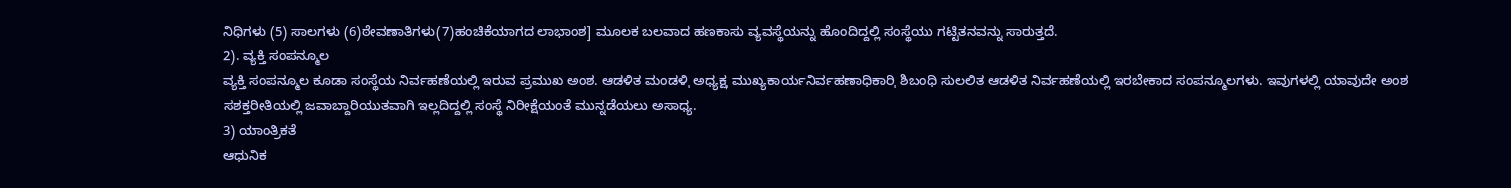ನಿಧಿಗಳು (5) ಸಾಲಗಳು (6)ಠೇವಣಾತಿಗಳು(7)ಹಂಚಿಕೆಯಾಗದ ಲಾಭಾಂಶ] ಮೂಲಕ ಬಲವಾದ ಹಣಕಾಸು ವ್ಯವಸ್ಥೆಯನ್ನು ಹೊಂದಿದ್ದಲ್ಲಿ ಸಂಸ್ಥೆಯು ಗಟ್ಟಿತನವನ್ನು ಸಾರುತ್ತದೆ.
2). ವ್ಯಕ್ತಿ ಸಂಪನ್ಮೂಲ
ವ್ಯಕ್ತಿ ಸಂಪನ್ಮೂಲ ಕೂಡಾ ಸಂಸ್ಥೆಯ ನಿರ್ವಹಣೆಯಲ್ಲಿ ಇರುವ ಪ್ರಮುಖ ಅಂಶ. ಆಡಳಿತ ಮಂಡಳಿˌ ಅಧ್ಯಕ್ಷˌ ಮುಖ್ಯಕಾರ್ಯನಿರ್ವಹಣಾಧಿಕಾರಿˌ ಶಿಬಂಧಿ ಸುಲಲಿತ ಆಡಳಿತ ನಿರ್ವಹಣೆಯಲ್ಲಿ ಇರಬೇಕಾದ ಸಂಪನ್ಮೂಲಗಳು. ಇವುಗಳಲ್ಲಿ ಯಾವುದೇ ಅಂಶ ಸಶಕ್ತರೀತಿಯಲ್ಲಿ ಜವಾಬ್ದಾರಿಯುತವಾಗಿ ಇಲ್ಲದಿದ್ದಲ್ಲಿ ಸಂಸ್ಥೆ ನಿರೀಕ್ಷೆಯಂತೆ ಮುನ್ನಡೆಯಲು ಅಸಾಧ್ಯ.
3) ಯಾಂತ್ರಿಕತೆ
ಆಧುನಿಕ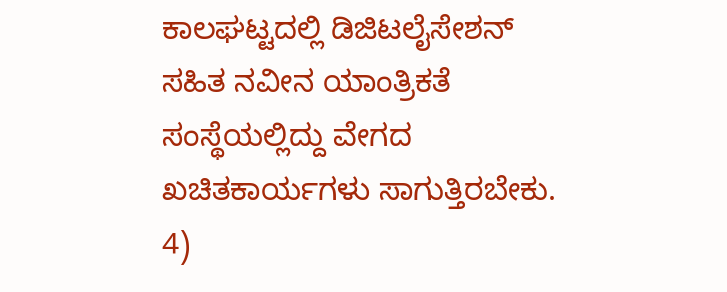ಕಾಲಘಟ್ಟದಲ್ಲಿ ಡಿಜಿಟಲೈಸೇಶನ್ ಸಹಿತ ನವೀನ ಯಾಂತ್ರಿಕತೆ ಸಂಸ್ಥೆಯಲ್ಲಿದ್ದು ವೇಗದ ಖಚಿತಕಾರ್ಯಗಳು ಸಾಗುತ್ತಿರಬೇಕು.
4)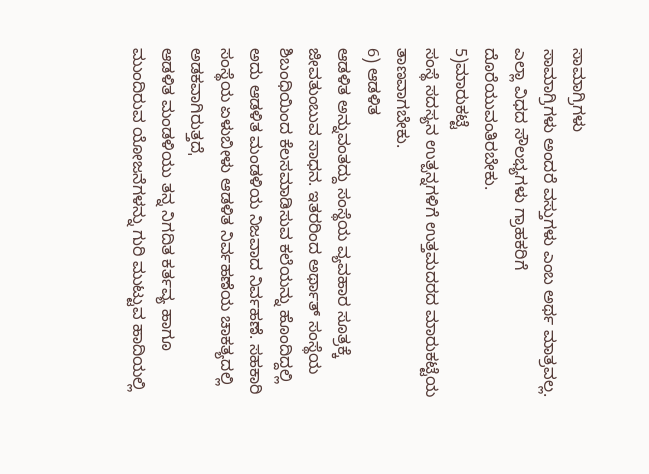ಸಾಮಾಗ್ರಿಗಳು
ಸಾಮಾಗ್ರಿಗಳು ಅಂದರೆ ವಸ್ತುಗಳು ಎಂಬ ಅರ್ಥ ಮಾತ್ರವಲ್ಲ. ಎಲ್ಲಾ ವಿಧದ ಸೌಲಭ್ಯಗಳು ಗ್ರಾಹಕರಿಗೆ ದೊರೆಯುವಂತಿರಬೇಕು.
5)ಮಾರುಕಟ್ಟೆ
ಸಂಸ್ಥೆ ಸದಸ್ಯನ ಉತ್ಪನ್ನಗಳಿಗೆ ಉತ್ತಮದರದ ಮಾರುಕಟ್ಟೆಯ ತಾಣವಾಗಬೇಕು.
6) ಆಡಳಿತ
ಆಡಳಿತ ಅನ್ನುವಂತದ್ದು ಸಂಸ್ಥೆಯ ವ್ಯವಹಾರ ಸೂತ್ರಕ್ಕೆ ಜೀವತುಂಬುವ ಸಾಧನ. ಇತರರಿಂದ ಅರ್ಥಾತ್ ಸಂಸ್ಥೆಯ ಶಿಬಂಧಿಯಿಂದ ಕೆಲಸಮಾಡಿಸುವ ಕಲೆಯನ್ನು ಹೊಂದಿದ್ದಲ್ಲಿ ಅದು ಆಡಳಿತ ಮಂಡಳಿಯ ನಿಜವಾದ ನಿರ್ವಹಣೆ. ಸಹಕಾರಿ ಸಂಸ್ಥೆಯ ಏಳುಬೀಳು ಆಡಳಿತ ನಿರ್ವಹಣೆಯ ಚಾಕತ್ಯದಲ್ಲಿ ಅಡಕವಾಗಿರುತ್ತದೆˌ
ಆಡಳಿತ ಮಂಡಳಿಯು ತನ್ನ ನಿಗದಿತ ಕರ್ತವ್ಯ ಹಾಗೂ ಮುಂದಿರುವ ಯೋಜನೆಗಳನ್ನು ಗುರಿ ಮುಟ್ಟುವ ಹಾದಿಯಲ್ಲಿ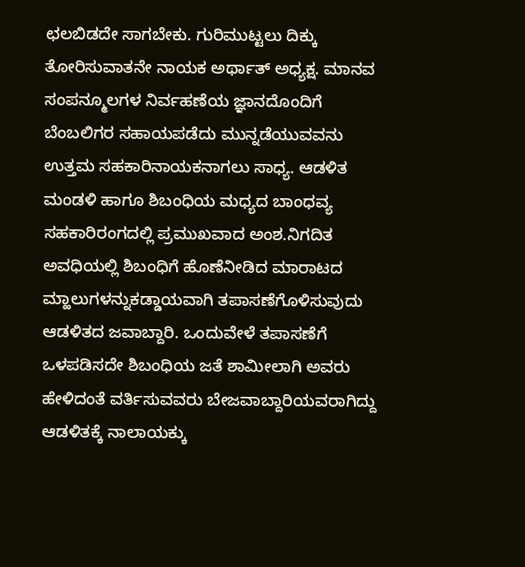ಛಲಬಿಡದೇ ಸಾಗಬೇಕು. ಗುರಿಮುಟ್ಟಲು ದಿಕ್ಕು ತೋರಿಸುವಾತನೇ ನಾಯಕ ಅರ್ಥಾತ್ ಅಧ್ಯಕ್ಷ. ಮಾನವ ಸಂಪನ್ಮೂಲಗಳ ನಿರ್ವಹಣೆಯ ಜ್ಞಾನದೊಂದಿಗೆ ಬೆಂಬಲಿಗರ ಸಹಾಯಪಡೆದು ಮುನ್ನಡೆಯುವವನು ಉತ್ತಮ ಸಹಕಾರಿನಾಯಕನಾಗಲು ಸಾಧ್ಯ. ಆಡಳಿತ ಮಂಡಳಿ ಹಾಗೂ ಶಿಬಂಧಿಯ ಮಧ್ಯದ ಬಾಂಧವ್ಯ ಸಹಕಾರಿರಂಗದಲ್ಲಿ ಪ್ರಮುಖವಾದ ಅಂಶ.ನಿಗದಿತ ಅವಧಿಯಲ್ಲಿ ಶಿಬಂಧಿಗೆ ಹೊಣೆನೀಡಿದ ಮಾರಾಟದ ಮ್ಹಾಲುಗಳನ್ನುಕಡ್ಡಾಯವಾಗಿ ತಪಾಸಣೆಗೊಳಿಸುವುದು ಆಡಳಿತದ ಜವಾಬ್ದಾರಿ. ಒಂದುವೇಳೆ ತಪಾಸಣೆಗೆ ಒಳಪಡಿಸದೇ ಶಿಬಂಧಿಯ ಜತೆ ಶಾಮೀಲಾಗಿ ಅವರು ಹೇಳಿದಂತೆ ವರ್ತಿಸುವವರು ಬೇಜವಾಬ್ದಾರಿಯವರಾಗಿದ್ದು ಆಡಳಿತಕ್ಕೆ ನಾಲಾಯಕ್ಕು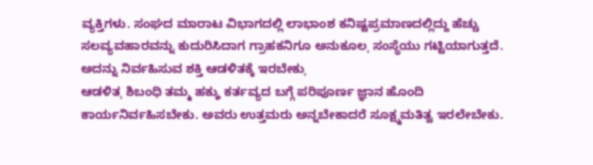ವ್ಯಕ್ತಿಗಳು. ಸಂಘದ ಮಾರಾಟ ವಿಭಾಗದಲ್ಲಿ ಲಾಭಾಂಶ ಕನಿಷ್ಟಪ್ರಮಾಣದಲ್ಲಿದ್ದು ಹೆಚ್ಚು ಸಲವ್ಯವಹಾರವನ್ನು ಕುದುರಿಸಿದಾಗ ಗ್ರಾಹಕನಿಗೂ ಅನುಕೂಲˌ ಸಂಸ್ಥೆಯು ಗಟ್ಟಿಯಾಗುತ್ತದೆ. ಅದನ್ನು ನಿರ್ವಹಿಸುವ ಶಕ್ತಿ ಆಡಳಿತಕ್ಕೆ ಇರಬೇಕುˌ
ಆಡಳಿತˌ ಶಿಬಂಧಿ ತಮ್ಮ ಹಕ್ಕುˌ ಕರ್ತವ್ಯದ ಬಗ್ಗೆ ಪರಿಪೂರ್ಣ ಜ್ಞಾನ ಹೊಂದಿ ಕಾರ್ಯನಿರ್ವಹಿಸಬೇಕು. ಅವರು ಉತ್ತಮರು ಅನ್ನಬೇಕಾದರೆ ಸೂಕ್ಷ್ಮಮತಿತ್ವ ಇರಲೇಬೇಕು.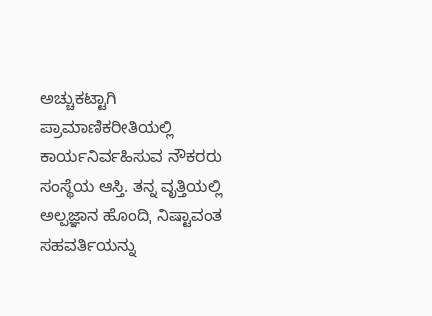ಅಚ್ಚುಕಟ್ಟಾಗಿ ಪ್ರಾಮಾಣಿಕರೀತಿಯಲ್ಲಿ ಕಾರ್ಯನಿರ್ವಹಿಸುವ ನೌಕರರು ಸಂಸ್ಥೆಯ ಆಸ್ತಿ. ತನ್ನ ವೃತ್ತಿಯಲ್ಲಿ ಅಲ್ಪಜ್ಞಾನ ಹೊಂದಿˌ ನಿಷ್ಟಾವಂತ ಸಹವರ್ತಿಯನ್ನು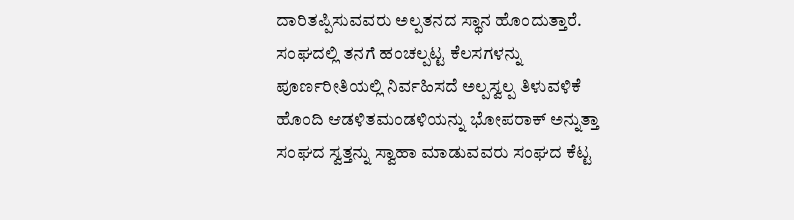ದಾರಿತಪ್ಪಿಸುವವರು ಅಲ್ಪತನದ ಸ್ಥಾನ ಹೊಂದುತ್ತಾರೆ. ಸಂಘದಲ್ಲಿ ತನಗೆ ಹಂಚಲ್ಪಟ್ಟ ಕೆಲಸಗಳನ್ನು ಪೂರ್ಣರೀತಿಯಲ್ಲಿ ನಿರ್ವಹಿಸದೆ ಅಲ್ಪಸ್ವಲ್ಪ ತಿಳುವಳಿಕೆ ಹೊಂದಿ ಆಡಳಿತಮಂಡಳಿಯನ್ನು ಭೋಪರಾಕ್ ಅನ್ನುತ್ತಾ ಸಂಘದ ಸ್ವತ್ತನ್ನು ಸ್ವಾಹಾ ಮಾಡುವವರು ಸಂಘದ ಕೆಟ್ಟ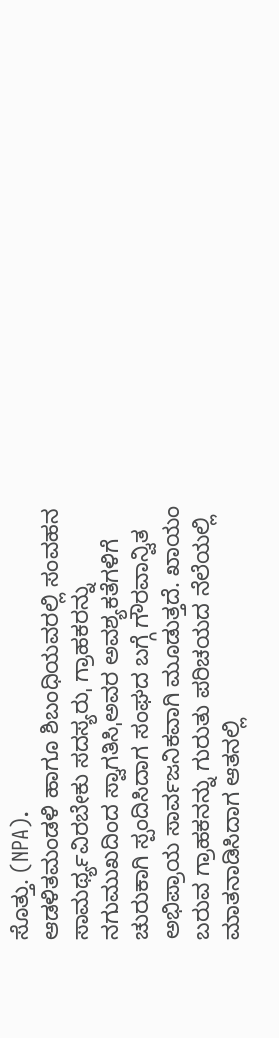ಸೊತ್ತು. (NPA).
ಆಡಳಿತಮಂಡಳಿ ಹಾಗೂ ಶಿಬಂಧಿಯವರಲ್ಲಿ ಸಂವಹನ ಸಾಮರ್ಥ್ಯವಿರಬೇಕು ಸದಸ್ಯರುˌ ಗ್ರಾಹಕರನ್ನು ನಗುಮುಖದಿಂದ ಸ್ವಾಗತಿಸಿˌಅವರ ಅವಶ್ಯಕತೆಗಳಿಗೆ ಚುರುಕಾಗಿ ಸ್ಪಂದಿಸಿದಾಗ ಸಂಘದ ಬಗ್ಗೆ ಗೌರವಾನ್ವಿತ ಅಭಿಪ್ರಾಯ ಸಾರ್ವಜನಿಕವಾಗಿ ಮೂಡುತ್ತದೆ. ಖಾಯಂ ಬರುವ ಗ್ರಾಹಕನನ್ನು ಗುರುತು ಪರಿಚಯದ ನೆಲೆಯಲ್ಲಿ ಮಾತನಾಡಿಸಿದಾಗ ಆತನಲ್ಲಿ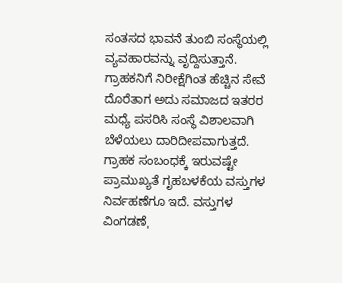ಸಂತಸದ ಭಾವನೆ ತುಂಬಿ ಸಂಸ್ಥೆಯಲ್ಲಿ ವ್ಯವಹಾರವನ್ನು ವೃದ್ದಿಸುತ್ತಾನೆ. ಗ್ರಾಹಕನಿಗೆ ನಿರೀಕ್ಷೆಗಿಂತ ಹೆಚ್ಚಿನ ಸೇವೆ ದೊರೆತಾಗ ಅದು ಸಮಾಜದ ಇತರರ ಮಧ್ಯೆ ಪಸರಿಸಿ ಸಂಸ್ಥೆ ವಿಶಾಲವಾಗಿ ಬೆಳೆಯಲು ದಾರಿದೀಪವಾಗುತ್ತದೆ. ಗ್ರಾಹಕ ಸಂಬಂಧಕ್ಕೆ ಇರುವಷ್ಟೇ ಪ್ರಾಮುಖ್ಯತೆ ಗೃಹಬಳಕೆಯ ವಸ್ತುಗಳ ನಿರ್ವಹಣೆಗೂ ಇದೆ. ವಸ್ತುಗಳ ವಿಂಗಡಣೆˌ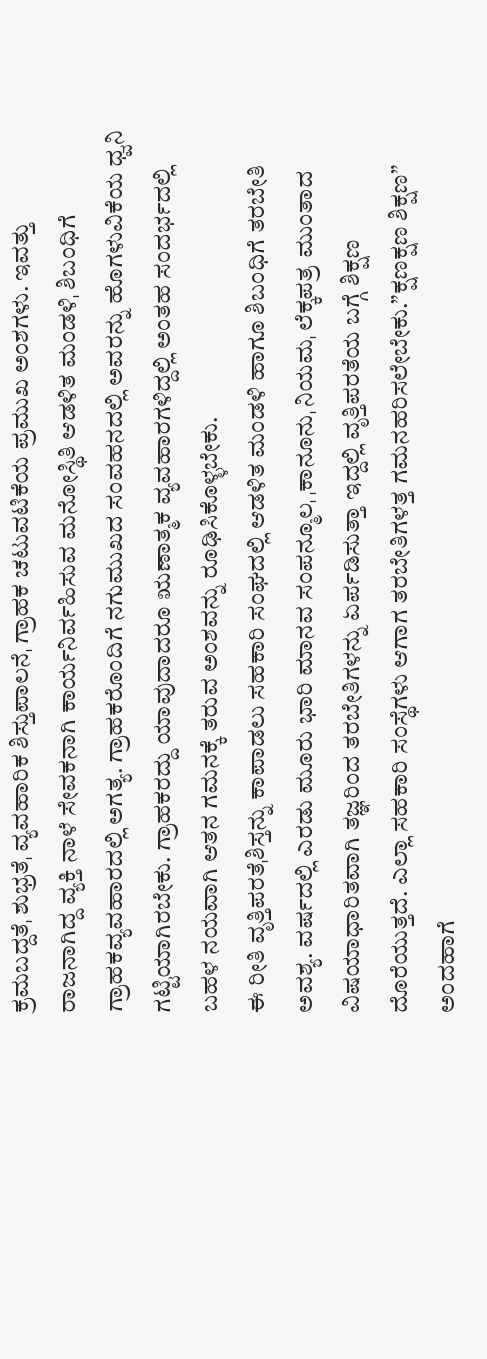ಕ್ರಮಬದ್ದತೆˌ ಶುಭ್ರತೆˌ ವ್ಯವಹಾರಿಕ ಶಿಸ್ತುಪಾಲನೆˌ ಗ್ರಾಹಕ ಚಟುವಟಿಕೆಯ ಪ್ರಮುಖ ಅಂಶಗಳು. ಇವತ್ತು ರಾಜನಾಗಿದ್ದ ವ್ಯಕ್ತಿ ನಾಳೆ ಸೇವಕನಾಗಿ ಕಾರ್ಯನಿರ್ವಹಿಸುವ ಮನೋಸ್ಥಿತಿ ಆಡಳಿತ ಮಂಡಳಿˌ ಶಿಬಂಧಿಗೆ ಗ್ರಾಹಕವ್ಯವಹಾರದಲ್ಲಿ ಅಗತ್ಯ. ಗ್ರಾಹಕರೊಂದಿಗೆ ನಗುಮುಖದ ಸಂವಹನದಲ್ಲಿ ಅವರನ್ನು ಹೊಗಳುವಿಕೆಯ ಧ್ವನಿ ಗಟ್ಟಿಯಾಗಿರಬೇಕು. ಗ್ರಾಹಕರದ್ದು ಯಾವುದಾದರೂ ಋಣಾತ್ಮಕ ವ್ಯವಹಾರಗಳಿದ್ದಲ್ಲಿ ಅಂತಹ ಸಂದರ್ಭದಲ್ಲಿ ಬಹಳ ನಯವಾಗಿ ಆತನ ಗಮನಕ್ಕೆ ತರುವ ಅಂಶವನ್ನು ರೂಢಿಸಿಕೊಳ್ಳಬೇಕು.
ಈ ರೀತಿ ವೃತ್ತಿಪರತೆˌಶಿಸ್ತನ್ನು ಕಾಪಾಡಲು ಸಹಕಾರಿ ಸಂಘದಲ್ಲಿ ಆಡಳಿತ ಮಂಡಳಿ ಹಾಗೂ ಶಿಬಂಧಿಗೆ ತರಬೇತಿ ಅವಶ್ಯ. ವರ್ಷದಲ್ಲಿ ಎರಡು ಮೂರು ಭಾರಿ ಮಾನವ ಸಂಪನ್ಮೂಲˌ ˌಕಾನೂನುˌ ನಿಯಮˌ ಲೆಕ್ಕಪತ್ರ ಮುಂತಾದ ವಿಷಯಾಧಾರಿತವಾಗಿ ತಜ್ಞರಿಂದ ತರಬೇತಿಗಳನ್ನು ಏರ್ಪಡಿಸುತ್ತಾ ಇದ್ದಲ್ಲಿ ವೃತ್ತಿಪರತೆಯ ಬಗ್ಗೆ ಶಿಕ್ಷಣ ದೊರೆಯುತ್ತದೆ. ಎಲ್ಲಾ ಸಹಕಾರಿ ಸಂಸ್ಥೆಗಳು ಆಗಾಗ ತರಬೇತಿಗಳತ್ತ ಗಮನಹರಿಸಲೇಬೇಕು.”ಕ್ಷಣಕ್ಷಣ ಶಿಕ್ಷಣ” ಅಂದಹಾಗೆ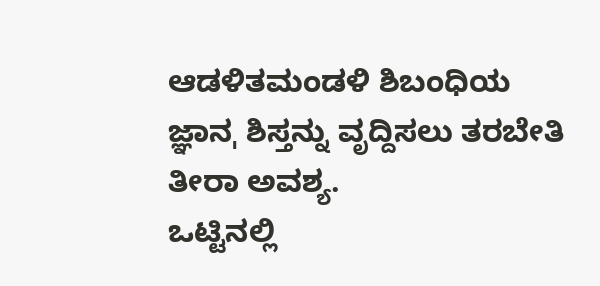ಆಡಳಿತಮಂಡಳಿ ಶಿಬಂಧಿಯ ಜ್ಞಾನˌ ಶಿಸ್ತನ್ನು ವೃದ್ದಿಸಲು ತರಬೇತಿ ತೀರಾ ಅವಶ್ಯ.
ಒಟ್ಟಿನಲ್ಲಿ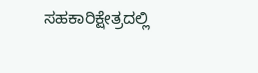ಸಹಕಾರಿಕ್ಷೇತ್ರದಲ್ಲಿ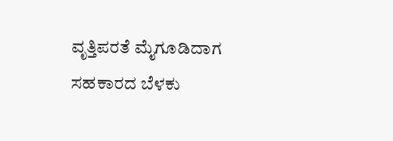ವೃತ್ತಿಪರತೆ ಮೈಗೂಡಿದಾಗ ಸಹಕಾರದ ಬೆಳಕು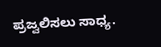ಪ್ರಜ್ವಲಿಸಲು ಸಾಧ್ಯ.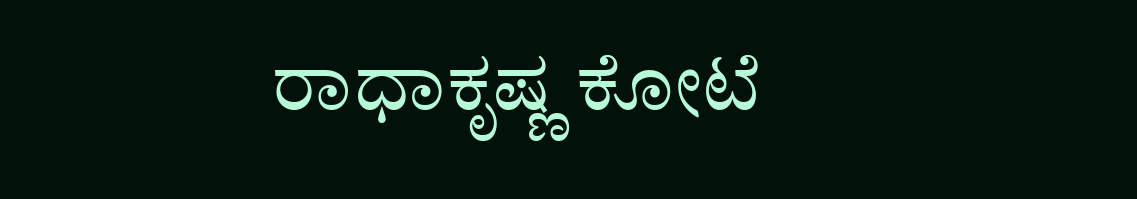ರಾಧಾಕೃಷ್ಣ ಕೋಟೆ